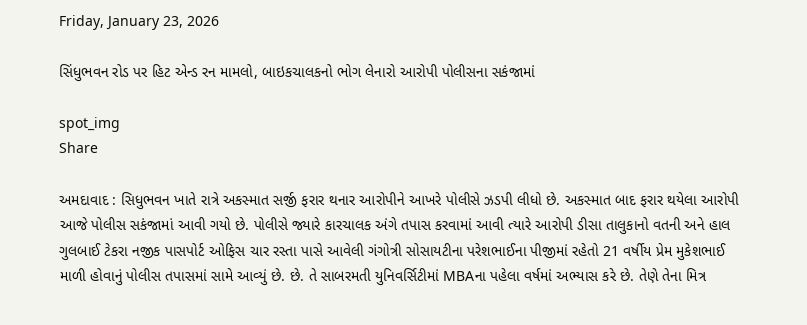Friday, January 23, 2026

સિંધુભવન રોડ પર હિટ એન્ડ રન મામલો, બાઇકચાલકનો ભોગ લેનારો આરોપી પોલીસના સકંજામાં

spot_img
Share

અમદાવાદ : સિધુભવન ખાતે રાત્રે અકસ્માત સર્જી ફરાર થનાર આરોપીને આખરે પોલીસે ઝડપી લીધો છે. અકસ્માત બાદ ફરાર થયેલા આરોપી આજે પોલીસ સકંજામાં આવી ગયો છે. પોલીસે જ્યારે કારચાલક અંગે તપાસ કરવામાં આવી ત્યારે આરોપી ડીસા તાલુકાનો વતની અને હાલ ગુલબાઈ ટેકરા નજીક પાસપોર્ટ ઓફિસ ચાર રસ્તા પાસે આવેલી ગંગોત્રી સોસાયટીના પરેશભાઈના પીજીમાં રહેતો 21 વર્ષીય પ્રેમ મુકેશભાઈ માળી હોવાનું પોલીસ તપાસમાં સામે આવ્યું છે. છે. તે સાબરમતી યુનિવર્સિટીમાં MBAના પહેલા વર્ષમાં અભ્યાસ કરે છે. તેણે તેના મિત્ર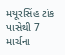મયૂરસિંહ ટાંક પાસેથી 7 માર્ચના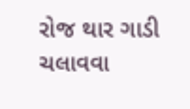રોજ થાર ગાડી ચલાવવા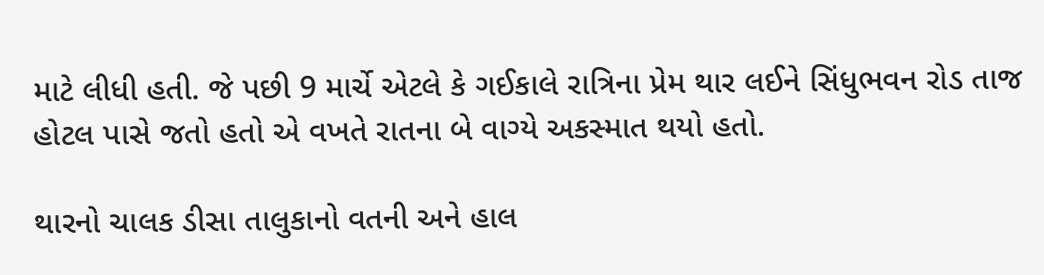માટે લીધી હતી. જે પછી 9 માર્ચે એટલે કે ગઈકાલે રાત્રિના પ્રેમ થાર લઈને સિંધુભવન રોડ તાજ હોટલ પાસે જતો હતો એ વખતે રાતના બે વાગ્યે અકસ્માત થયો હતો.

થારનો ચાલક ડીસા તાલુકાનો વતની અને હાલ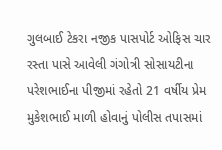ગુલબાઈ ટેકરા નજીક પાસપોર્ટ ઓફિસ ચાર રસ્તા પાસે આવેલી ગંગોત્રી સોસાયટીના પરેશભાઈના પીજીમાં રહેતો 21 વર્ષીય પ્રેમ મુકેશભાઈ માળી હોવાનું પોલીસ તપાસમાં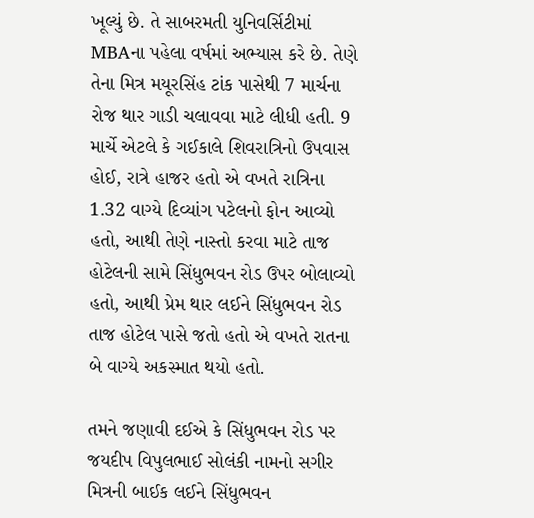ખૂલ્યું છે. તે સાબરમતી યુનિવર્સિટીમાં MBAના પહેલા વર્ષમાં અભ્યાસ કરે છે. તેણે તેના મિત્ર મયૂરસિંહ ટાંક પાસેથી 7 માર્ચના રોજ થાર ગાડી ચલાવવા માટે લીધી હતી. 9 માર્ચે એટલે કે ગઈકાલે શિવરાત્રિનો ઉપવાસ હોઈ, રાત્રે હાજર હતો એ વખતે રાત્રિના 1.32 વાગ્યે દિવ્યાંગ પટેલનો ફોન આવ્યો હતો, આથી તેણે નાસ્તો કરવા માટે તાજ હોટેલની સામે સિંધુભવન રોડ ઉપર બોલાવ્યો હતો, આથી પ્રેમ થાર લઈને સિંધુભવન રોડ તાજ હોટેલ પાસે જતો હતો એ વખતે રાતના બે વાગ્યે અકસ્માત થયો હતો.

તમને જણાવી દઈએ કે સિંધુભવન રોડ પર જયદીપ વિપુલભાઈ સોલંકી નામનો સગીર મિત્રની બાઈક લઈને સિંધુભવન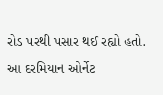રોડ પરથી પસાર થઈ રહ્યો હતો. આ દરમિયાન ઓર્નેટ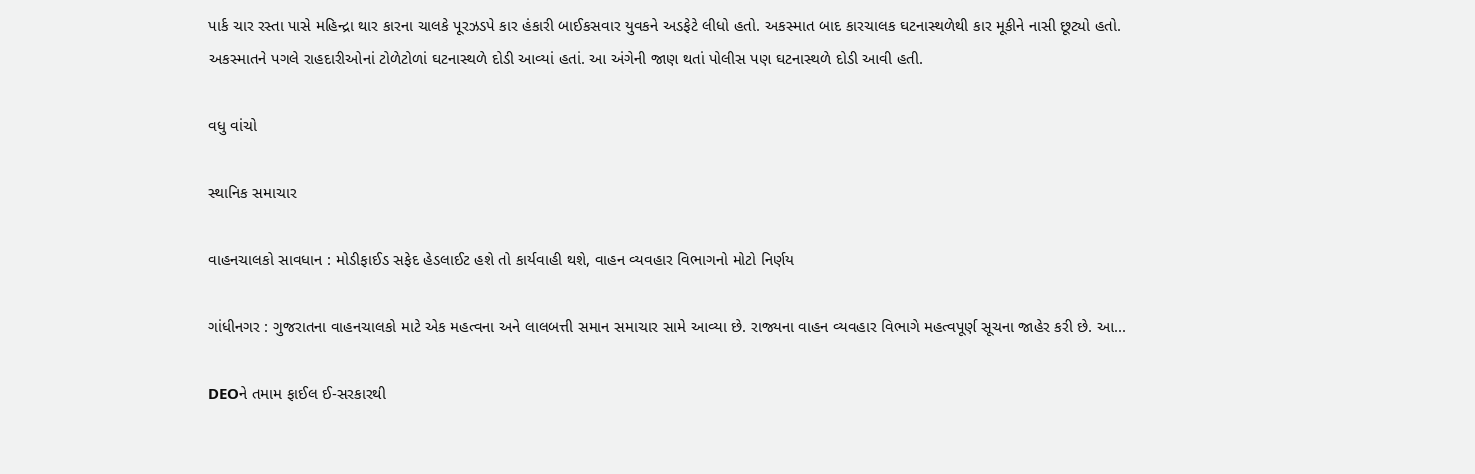પાર્ક ચાર રસ્તા પાસે મહિન્દ્રા થાર કારના ચાલકે પૂરઝડપે કાર હંકારી બાઈકસવાર યુવકને અડફેટે લીધો હતો. અકસ્માત બાદ કારચાલક ઘટનાસ્થળેથી કાર મૂકીને નાસી છૂટ્યો હતો. અકસ્માતને પગલે રાહદારીઓનાં ટોળેટોળાં ઘટનાસ્થળે દોડી આવ્યાં હતાં. આ અંગેની જાણ થતાં પોલીસ પણ ઘટનાસ્થળે દોડી આવી હતી.

વધુ વાંચો

સ્થાનિક સમાચાર

વાહનચાલકો સાવધાન : મોડીફાઈડ સફેદ હેડલાઈટ હશે તો કાર્યવાહી થશે, વાહન વ્યવહાર વિભાગનો મોટો નિર્ણય

ગાંધીનગર : ગુજરાતના વાહનચાલકો માટે એક મહત્વના અને લાલબત્તી સમાન સમાચાર સામે આવ્યા છે. રાજ્યના વાહન વ્યવહાર વિભાગે મહત્વપૂર્ણ સૂચના જાહેર કરી છે. આ...

DEOને તમામ ફાઈલ ઈ-સરકારથી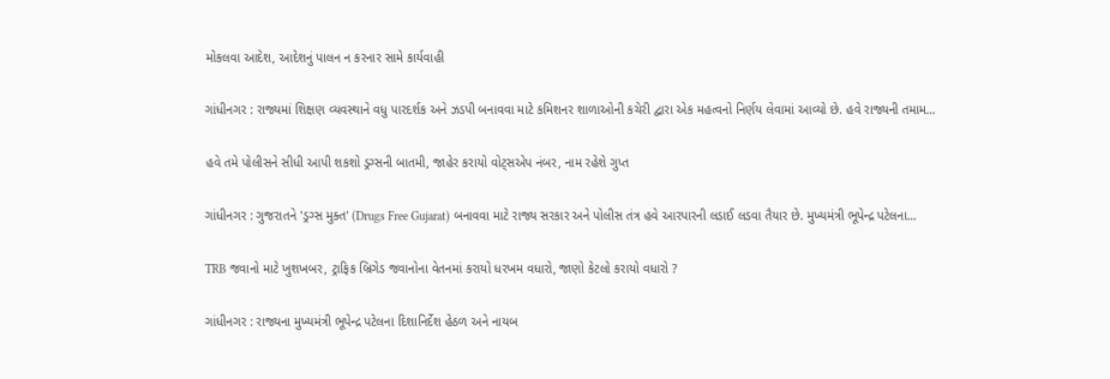મોકલવા આદેશ, આદેશનું પાલન ન કરનાર સામે કાર્યવાહી

ગાંધીનગર : રાજ્યમાં શિક્ષણ વ્યવસ્થાને વધુ પારદર્શક અને ઝડપી બનાવવા માટે કમિશનર શાળાઓની કચેરી દ્વારા એક મહત્વનો નિર્ણય લેવામાં આવ્યો છે. હવે રાજ્યની તમામ...

હવે તમે પોલીસને સીધી આપી શકશો ડ્રગ્સની બાતમી, જાહેર કરાયો વોટ્સએપ નંબર, નામ રહેશે ગુપ્ત

ગાંધીનગર : ગુજરાતને 'ડ્રગ્સ મુક્ત' (Drugs Free Gujarat) બનાવવા માટે રાજ્ય સરકાર અને પોલીસ તંત્ર હવે આરપારની લડાઈ લડવા તૈયાર છે. મુખ્યમંત્રી ભૂપેન્દ્ર પટેલના...

TRB જવાનો માટે ખુશખબર, ટ્રાફિક બ્રિગેડ જવાનોના વેતનમાં કરાયો ધરખમ વધારો, જાણો કેટલો કરાયો વધારો ?

ગાંધીનગર : રાજ્યના મુખ્યમંત્રી ભૂપેન્દ્ર પટેલના દિશાનિર્દેશ હેઠળ અને નાયબ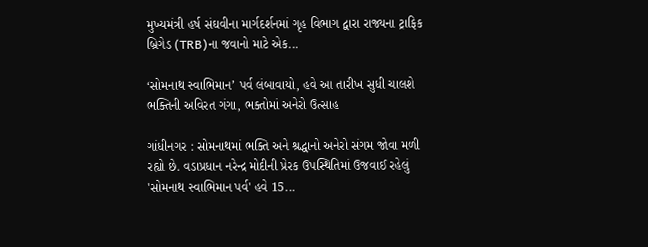મુખ્યમંત્રી હર્ષ સંઘવીના માર્ગદર્શનમાં ગૃહ વિભાગ દ્વારા રાજ્યના ટ્રાફિક બ્રિગેડ (TRB)ના જવાનો માટે એક...

‘સોમનાથ સ્વાભિમાન’ પર્વ લંબાવાયો, હવે આ તારીખ સુધી ચાલશે ભક્તિની અવિરત ગંગા, ભક્તોમાં અનેરો ઉત્સાહ

ગાંધીનગર : સોમનાથમાં ભક્તિ અને શ્રદ્ધાનો અનેરો સંગમ જોવા મળી રહ્યો છે. વડાપ્રધાન નરેન્દ્ર મોદીની પ્રેરક ઉપસ્થિતિમાં ઉજવાઈ રહેલું 'સોમનાથ સ્વાભિમાન પર્વ' હવે 15...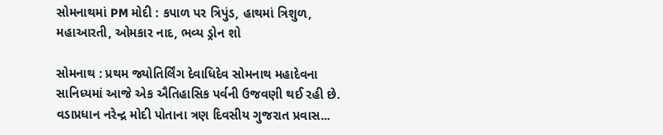સોમનાથમાં PM મોદી : કપાળ પર ત્રિપુંડ, હાથમાં ત્રિશુળ, મહાઆરતી, ઓમકાર નાદ, ભવ્ય ડ્રોન શો

સોમનાથ : પ્રથમ જ્યોતિર્લિંગ દેવાધિદેવ સોમનાથ મહાદેવના સાનિધ્યમાં આજે એક ઐતિહાસિક પર્વની ઉજવણી થઈ રહી છે. વડાપ્રધાન નરેન્દ્ર મોદી પોતાના ત્રણ દિવસીય ગુજરાત પ્રવાસ...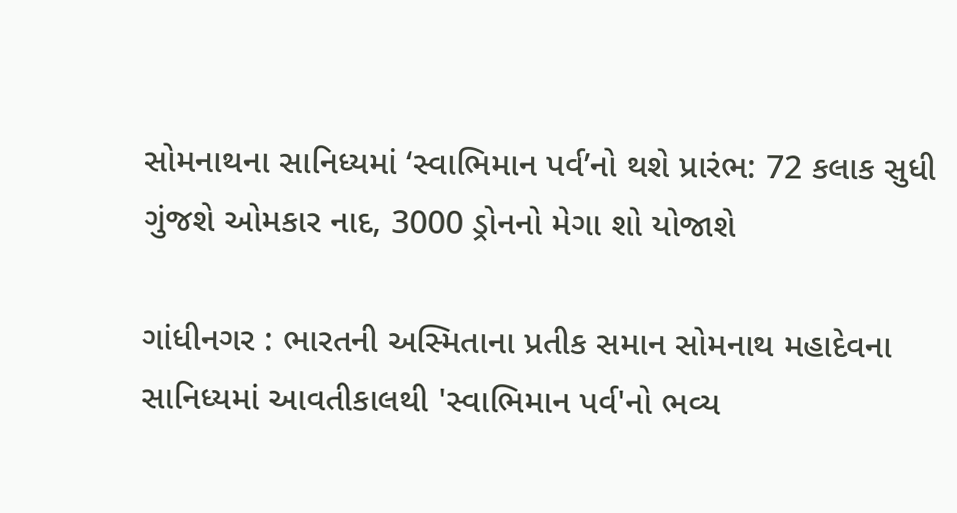સોમનાથના સાનિધ્યમાં ‘સ્વાભિમાન પર્વ’નો થશે પ્રારંભ: 72 કલાક સુધી ગુંજશે ઓમકાર નાદ, 3000 ડ્રોનનો મેગા શો યોજાશે

ગાંધીનગર : ભારતની અસ્મિતાના પ્રતીક સમાન સોમનાથ મહાદેવના સાનિધ્યમાં આવતીકાલથી 'સ્વાભિમાન પર્વ'નો ભવ્ય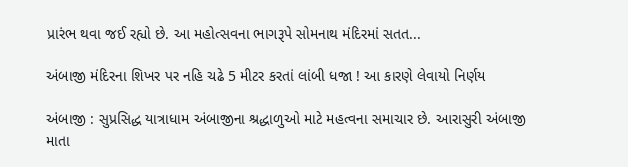પ્રારંભ થવા જઈ રહ્યો છે. આ મહોત્સવના ભાગરૂપે સોમનાથ મંદિરમાં સતત...

અંબાજી મંદિરના શિખર પર નહિ ચઢે 5 મીટર કરતાં લાંબી ધજા ! આ કારણે લેવાયો નિર્ણય

અંબાજી : સુપ્રસિદ્ધ યાત્રાધામ અંબાજીના શ્રદ્ધાળુઓ માટે મહત્વના સમાચાર છે. આરાસુરી અંબાજી માતા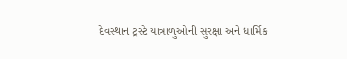દેવસ્થાન ટ્રસ્ટે યાત્રાળુઓની સુરક્ષા અને ધાર્મિક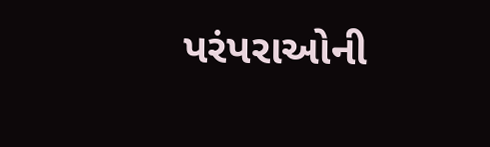પરંપરાઓની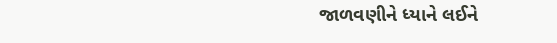જાળવણીને ધ્યાને લઈને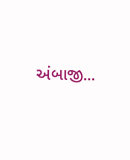અંબાજી...